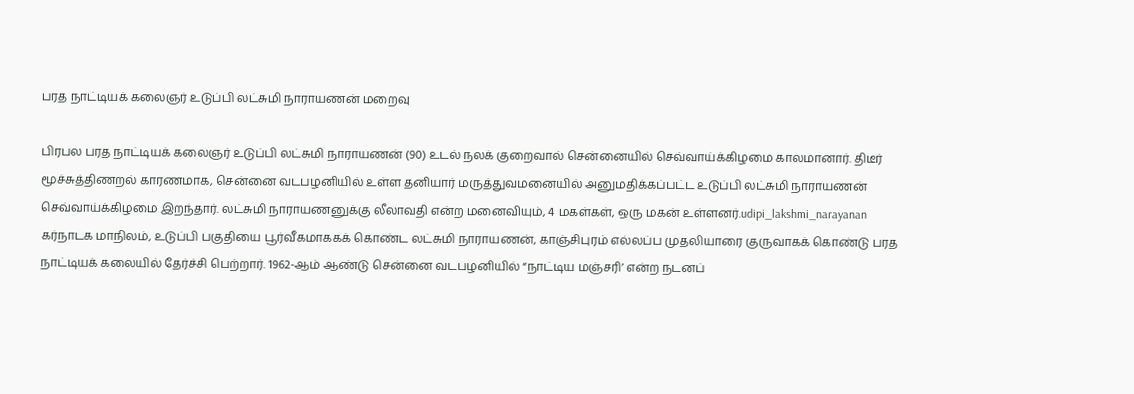பரத நாட்டியக் கலைஞர் உடுப்பி லட்சுமி நாராயணன் மறைவு

பிரபல பரத நாட்டியக் கலைஞர் உடுப்பி லட்சுமி நாராயணன் (90) உடல் நலக் குறைவால் சென்னையில் செவ்வாய்க்கிழமை காலமானார். திடீர் மூச்சுத்திணறல் காரணமாக, சென்னை வடபழனியில் உள்ள தனியார் மருத்துவமனையில் அனுமதிக்கப்பட்ட உடுப்பி லட்சுமி நாராயணன் செவ்வாய்க்கிழமை இறந்தார். லட்சுமி நாராயணனுக்கு லீலாவதி என்ற மனைவியும், 4 மகள்கள், ஒரு மகன் உள்ளனர்.udipi_lakshmi_narayanan கர்நாடக மாநிலம், உடுப்பி பகுதியை பூர்வீகமாககக் கொண்ட லட்சுமி நாராயணன், காஞ்சிபுரம் எல்லப்ப முதலியாரை குருவாகக் கொண்டு பரத நாட்டியக் கலையில் தேர்ச்சி பெற்றார். 1962-ஆம் ஆண்டு சென்னை வடபழனியில் “நாட்டிய மஞ்சரி’ என்ற நடனப்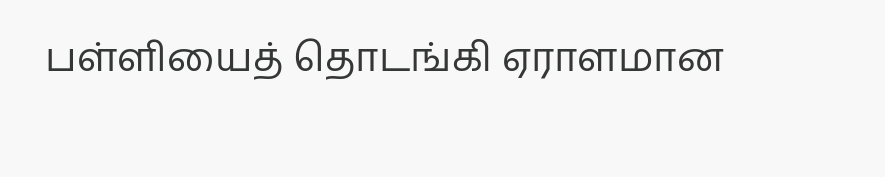பள்ளியைத் தொடங்கி ஏராளமான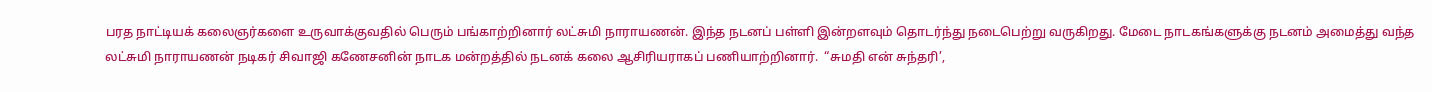பரத நாட்டியக் கலைஞர்களை உருவாக்குவதில் பெரும் பங்காற்றினார் லட்சுமி நாராயணன். இந்த நடனப் பள்ளி இன்றளவும் தொடர்ந்து நடைபெற்று வருகிறது. மேடை நாடகங்களுக்கு நடனம் அமைத்து வந்த லட்சுமி நாராயணன் நடிகர் சிவாஜி கணேசனின் நாடக மன்றத்தில் நடனக் கலை ஆசிரியராகப் பணியாற்றினார்.  “சுமதி என் சுந்தரி’,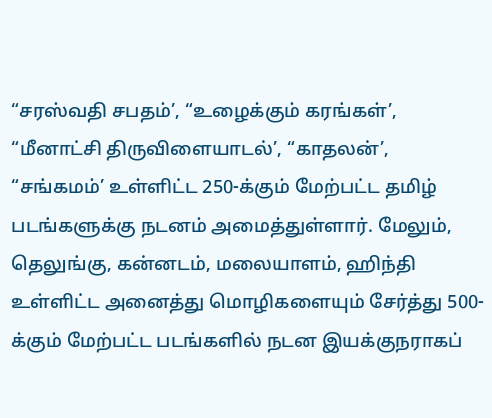“சரஸ்வதி சபதம்’, “உழைக்கும் கரங்கள்’, “மீனாட்சி திருவிளையாடல்’, “காதலன்’, “சங்கமம்’ உள்ளிட்ட 250-க்கும் மேற்பட்ட தமிழ் படங்களுக்கு நடனம் அமைத்துள்ளார். மேலும், தெலுங்கு, கன்னடம், மலையாளம், ஹிந்தி உள்ளிட்ட அனைத்து மொழிகளையும் சேர்த்து 500-க்கும் மேற்பட்ட படங்களில் நடன இயக்குநராகப்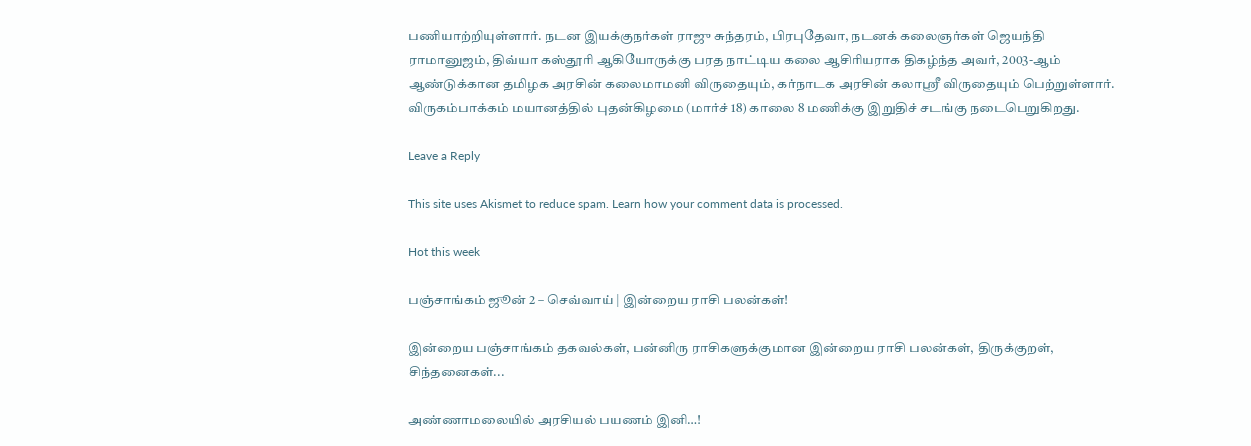பணியாற்றியுள்ளார். நடன இயக்குநர்கள் ராஜு சுந்தரம், பிரபுதேவா, நடனக் கலைஞர்கள் ஜெயந்தி ராமானுஜம், திவ்யா கஸ்தூரி ஆகியோருக்கு பரத நாட்டிய கலை ஆசிரியராக திகழ்ந்த அவர், 2003-ஆம் ஆண்டுக்கான தமிழக அரசின் கலைமாமனி விருதையும், கர்நாடக அரசின் கலாஸ்ரீ விருதையும் பெற்றுள்ளார். விருகம்பாக்கம் மயானத்தில் புதன்கிழமை (மார்ச் 18) காலை 8 மணிக்கு இறுதிச் சடங்கு நடைபெறுகிறது.

Leave a Reply

This site uses Akismet to reduce spam. Learn how your comment data is processed.

Hot this week

பஞ்சாங்கம் ஜூன் 2 – செவ்வாய் | இன்றைய ராசி பலன்கள்!

இன்றைய பஞ்சாங்கம் தகவல்கள், பன்னிரு ராசிகளுக்குமான இன்றைய ராசி பலன்கள், திருக்குறள், சிந்தனைகள்...

அண்ணாமலையில் அரசியல் பயணம் இனி…!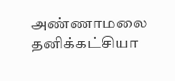அண்ணாமலை தனிக்கட்சியா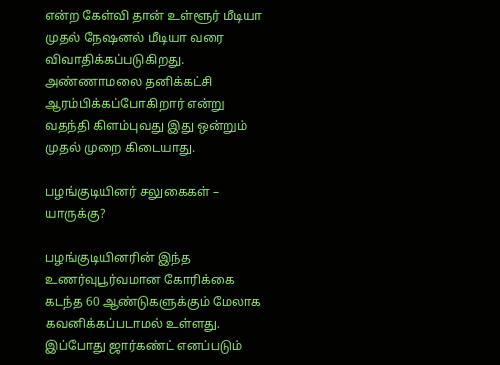என்ற கேள்வி தான் உள்ளூர் மீடியா முதல் நேஷனல் மீடியா வரை விவாதிக்கப்படுகிறது. அண்ணாமலை தனிக்கட்சி ஆரம்பிக்கப்போகிறார் என்று வதந்தி கிளம்புவது இது ஒன்றும் முதல் முறை கிடையாது.

பழங்குடியினர் சலுகைகள் – யாருக்கு?

பழங்குடியினரின் இந்த உணர்வுபூர்வமான கோரிக்கை கடந்த 60 ஆண்டுகளுக்கும் மேலாக கவனிக்கப்படாமல் உள்ளது. இப்போது ஜார்கண்ட் எனப்படும்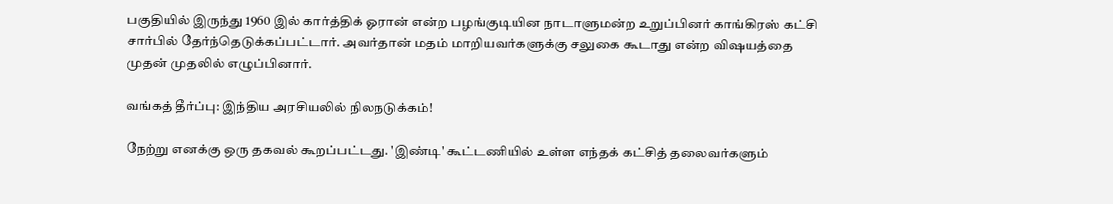பகுதியில் இருந்து 1960 இல் கார்த்திக் ஓரான் என்ற பழங்குடியின நாடாளுமன்ற உறுப்பினர் காங்கிரஸ் கட்சி சார்பில் தேர்ந்தெடுக்கப்பட்டார். அவர்தான் மதம் மாறியவர்களுக்கு சலுகை கூடாது என்ற விஷயத்தை முதன் முதலில் எழுப்பினார்.

வங்கத் தீர்ப்பு: இந்திய அரசியலில் நிலநடுக்கம்!

நேற்று எனக்கு ஒரு தகவல் கூறப்பட்டது. 'இண்டி' கூட்டணியில் உள்ள எந்தக் கட்சித் தலைவர்களும்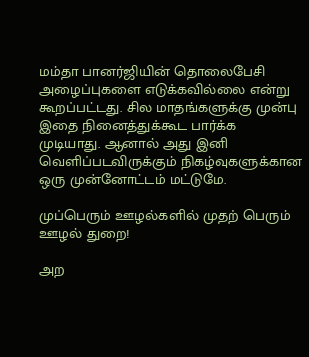மம்தா பானர்ஜியின் தொலைபேசி அழைப்புகளை எடுக்கவில்லை என்று கூறப்பட்டது. சில மாதங்களுக்கு முன்பு இதை நினைத்துக்கூட பார்க்க முடியாது. ஆனால் அது இனி வெளிப்படவிருக்கும் நிகழ்வுகளுக்கான ஒரு முன்னோட்டம் மட்டுமே.

முப்பெரும் ஊழல்களில் முதற் பெரும் ஊழல் துறை!

அற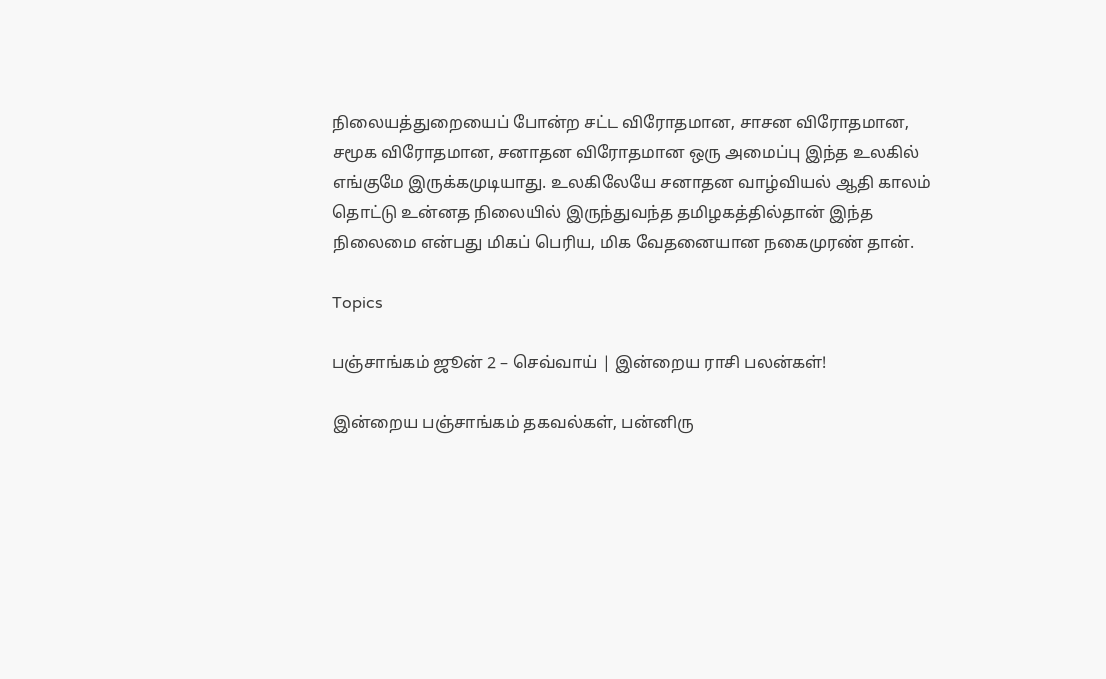நிலையத்துறையைப் போன்ற சட்ட விரோதமான, சாசன விரோதமான, சமூக விரோதமான, சனாதன விரோதமான ஒரு அமைப்பு இந்த உலகில் எங்குமே இருக்கமுடியாது. உலகிலேயே சனாதன வாழ்வியல் ஆதி காலம் தொட்டு உன்னத நிலையில் இருந்துவந்த தமிழகத்தில்தான் இந்த நிலைமை என்பது மிகப் பெரிய, மிக வேதனையான நகைமுரண் தான்.

Topics

பஞ்சாங்கம் ஜூன் 2 – செவ்வாய் | இன்றைய ராசி பலன்கள்!

இன்றைய பஞ்சாங்கம் தகவல்கள், பன்னிரு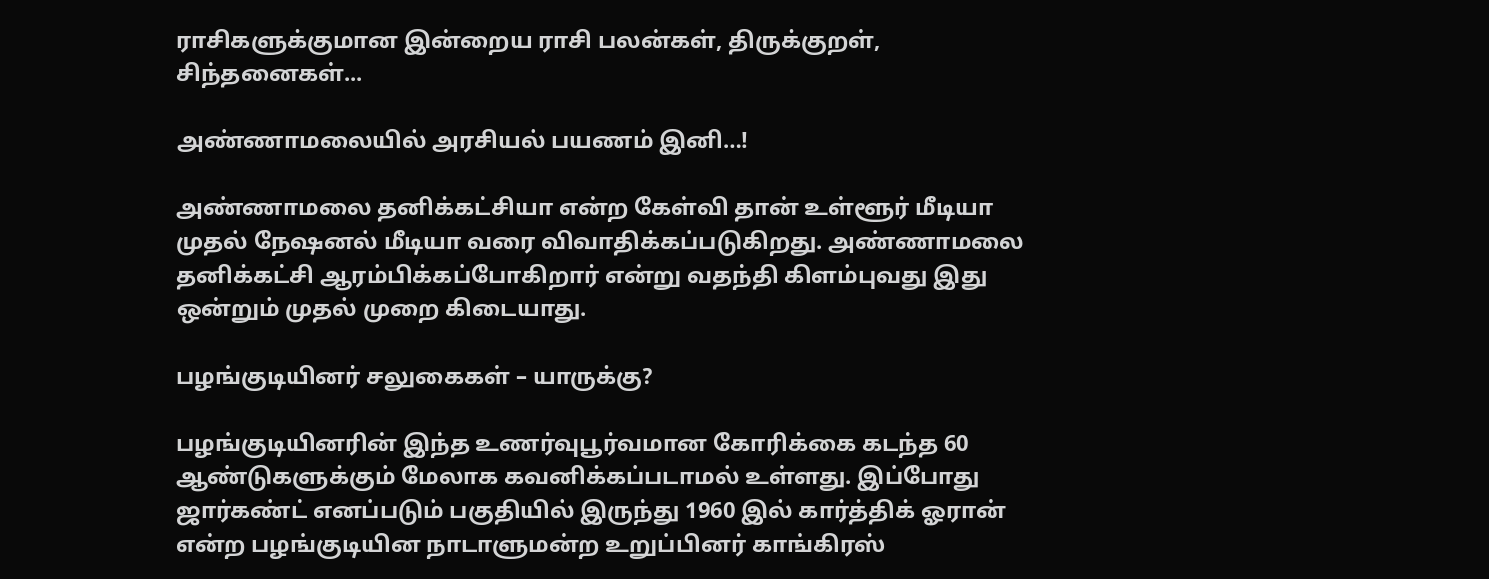ராசிகளுக்குமான இன்றைய ராசி பலன்கள், திருக்குறள், சிந்தனைகள்...

அண்ணாமலையில் அரசியல் பயணம் இனி…!

அண்ணாமலை தனிக்கட்சியா என்ற கேள்வி தான் உள்ளூர் மீடியா முதல் நேஷனல் மீடியா வரை விவாதிக்கப்படுகிறது. அண்ணாமலை தனிக்கட்சி ஆரம்பிக்கப்போகிறார் என்று வதந்தி கிளம்புவது இது ஒன்றும் முதல் முறை கிடையாது.

பழங்குடியினர் சலுகைகள் – யாருக்கு?

பழங்குடியினரின் இந்த உணர்வுபூர்வமான கோரிக்கை கடந்த 60 ஆண்டுகளுக்கும் மேலாக கவனிக்கப்படாமல் உள்ளது. இப்போது ஜார்கண்ட் எனப்படும் பகுதியில் இருந்து 1960 இல் கார்த்திக் ஓரான் என்ற பழங்குடியின நாடாளுமன்ற உறுப்பினர் காங்கிரஸ்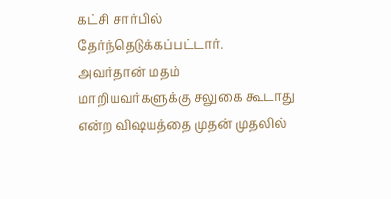கட்சி சார்பில் தேர்ந்தெடுக்கப்பட்டார். அவர்தான் மதம் மாறியவர்களுக்கு சலுகை கூடாது என்ற விஷயத்தை முதன் முதலில்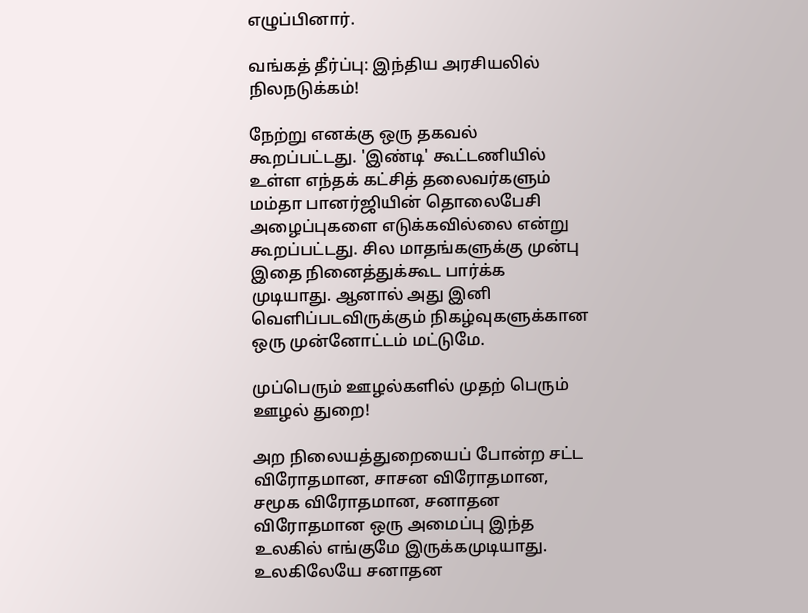எழுப்பினார்.

வங்கத் தீர்ப்பு: இந்திய அரசியலில் நிலநடுக்கம்!

நேற்று எனக்கு ஒரு தகவல் கூறப்பட்டது. 'இண்டி' கூட்டணியில் உள்ள எந்தக் கட்சித் தலைவர்களும் மம்தா பானர்ஜியின் தொலைபேசி அழைப்புகளை எடுக்கவில்லை என்று கூறப்பட்டது. சில மாதங்களுக்கு முன்பு இதை நினைத்துக்கூட பார்க்க முடியாது. ஆனால் அது இனி வெளிப்படவிருக்கும் நிகழ்வுகளுக்கான ஒரு முன்னோட்டம் மட்டுமே.

முப்பெரும் ஊழல்களில் முதற் பெரும் ஊழல் துறை!

அற நிலையத்துறையைப் போன்ற சட்ட விரோதமான, சாசன விரோதமான, சமூக விரோதமான, சனாதன விரோதமான ஒரு அமைப்பு இந்த உலகில் எங்குமே இருக்கமுடியாது. உலகிலேயே சனாதன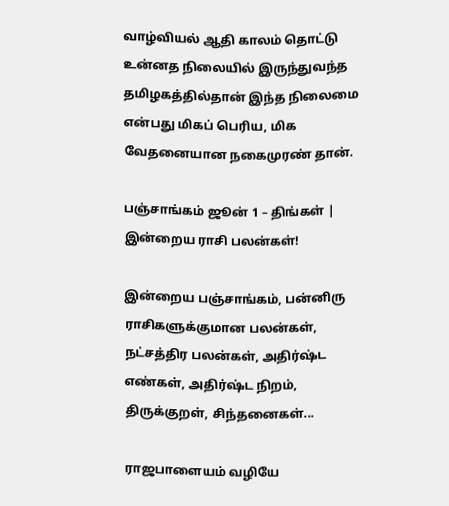வாழ்வியல் ஆதி காலம் தொட்டு உன்னத நிலையில் இருந்துவந்த தமிழகத்தில்தான் இந்த நிலைமை என்பது மிகப் பெரிய, மிக வேதனையான நகைமுரண் தான்.

பஞ்சாங்கம் ஜூன் 1 – திங்கள் | இன்றைய ராசி பலன்கள்!

இன்றைய பஞ்சாங்கம், பன்னிரு ராசிகளுக்குமான பலன்கள், நட்சத்திர பலன்கள், அதிர்ஷ்ட எண்கள், அதிர்ஷ்ட நிறம், திருக்குறள், சிந்தனைகள்...

ராஜபாளையம் வழியே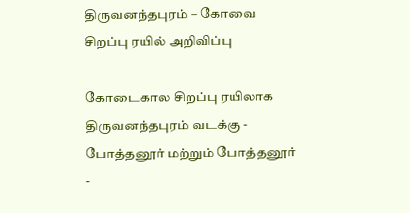திருவனந்தபுரம் – கோவை சிறப்பு ரயில் அறிவிப்பு

கோடைகால சிறப்பு ரயிலாக திருவனந்தபுரம் வடக்கு - போத்தனூர் மற்றும் போத்தனூர் -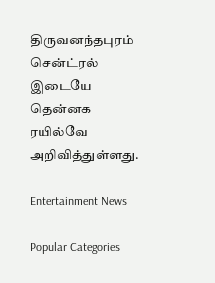திருவனந்தபுரம் சென்ட்ரல் இடையே தென்னக ரயில்வே அறிவித்துள்ளது.

Entertainment News

Popular Categories